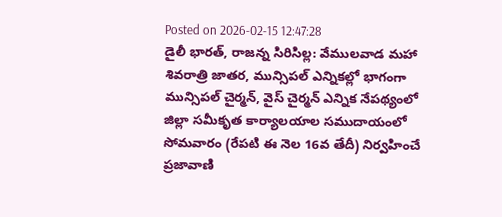Posted on 2026-02-15 12:47:28
డైలీ భారత్, రాజన్న సిరిసిల్ల: వేములవాడ మహా శివరాత్రి జాతర, మున్సిపల్ ఎన్నికల్లో భాగంగా మున్సిపల్ చైర్మన్, వైస్ చైర్మన్ ఎన్నిక నేపథ్యంలో జిల్లా సమీకృత కార్యాలయాల సముదాయంలో సోమవారం (రేపటి ఈ నెల 16వ తేదీ) నిర్వహించే ప్రజావాణి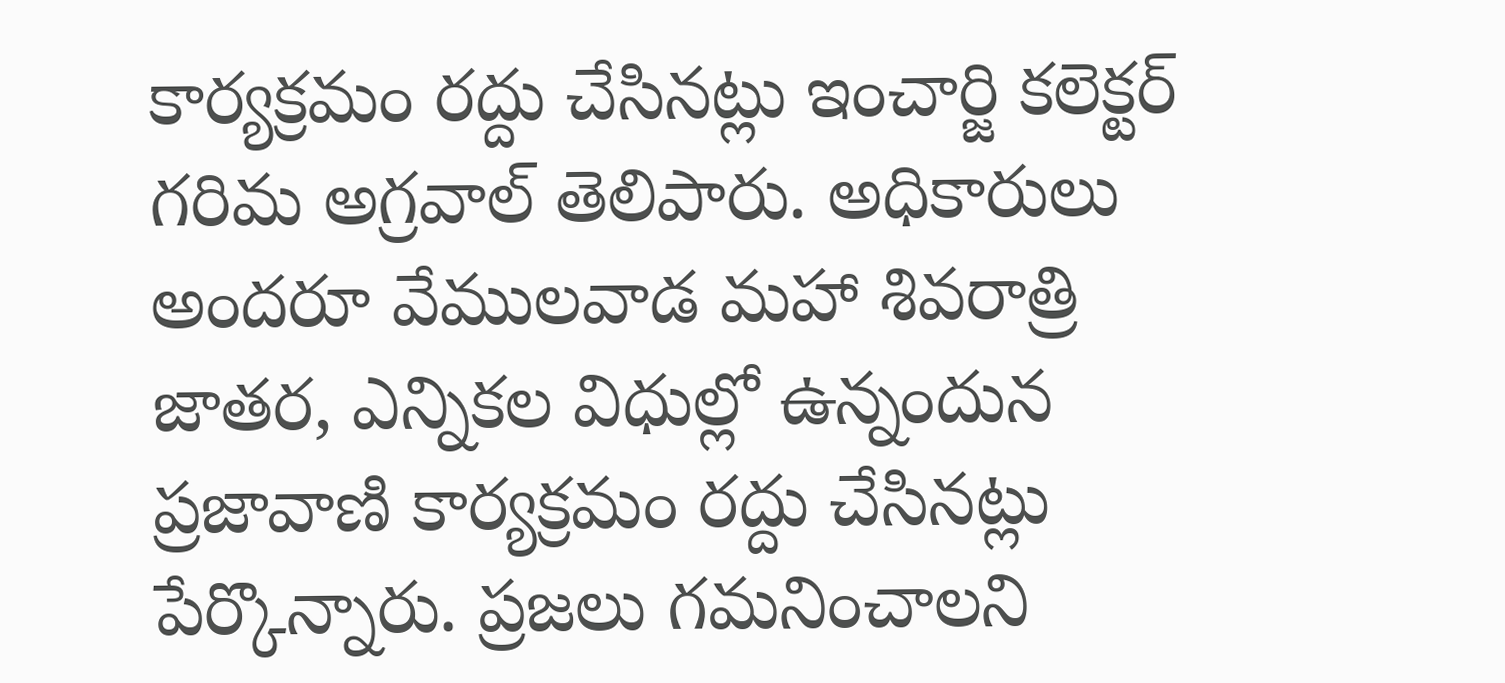కార్యక్రమం రద్దు చేసినట్లు ఇంచార్జి కలెక్టర్ గరిమ అగ్రవాల్ తెలిపారు. అధికారులు అందరూ వేములవాడ మహా శివరాత్రి జాతర, ఎన్నికల విధుల్లో ఉన్నందున ప్రజావాణి కార్యక్రమం రద్దు చేసినట్లు పేర్కొన్నారు. ప్రజలు గమనించాలని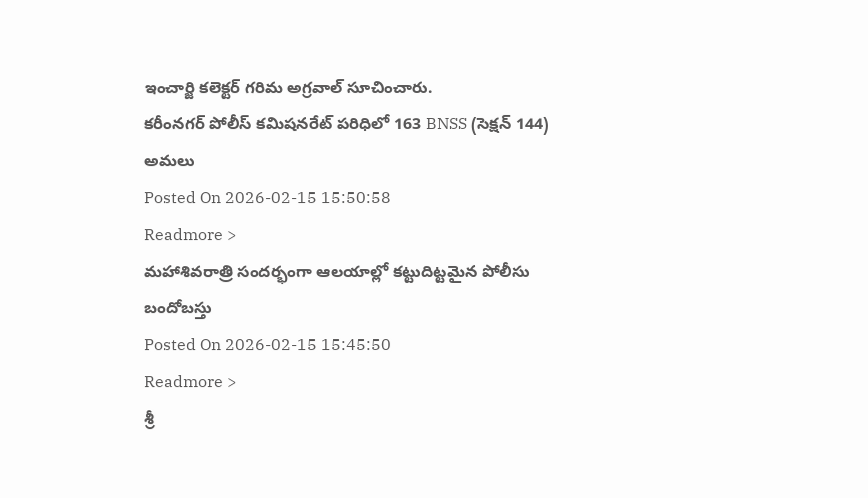ఇంచార్జి కలెక్టర్ గరిమ అగ్రవాల్ సూచించారు.
కరీంనగర్ పోలీస్ కమిషనరేట్ పరిధిలో 163 BNSS (సెక్షన్ 144) అమలు
Posted On 2026-02-15 15:50:58
Readmore >
మహాశివరాత్రి సందర్భంగా ఆలయాల్లో కట్టుదిట్టమైన పోలీసు బందోబస్తు
Posted On 2026-02-15 15:45:50
Readmore >
శ్రీ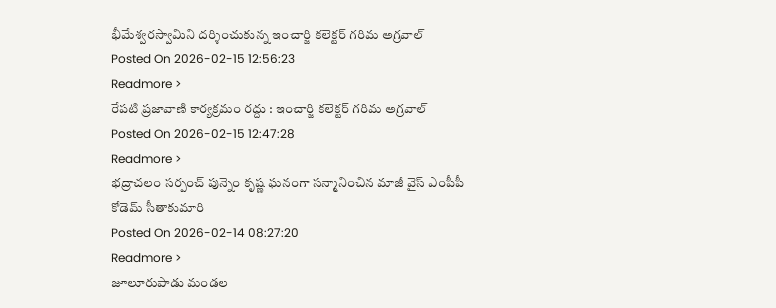భీమేశ్వరస్వామిని దర్శించుకున్న ఇంచార్జి కలెక్టర్ గరిమ అగ్రవాల్
Posted On 2026-02-15 12:56:23
Readmore >
రేపటి ప్రజావాణి కార్యక్రమం రద్దు : ఇంచార్జి కలెక్టర్ గరిమ అగ్రవాల్
Posted On 2026-02-15 12:47:28
Readmore >
భద్రాచలం సర్పంచ్ పున్నెం కృష్ణ ఘనంగా సన్మానించిన మాజీ వైస్ ఎంపీపీ కోడెమ్ సీతాకుమారి
Posted On 2026-02-14 08:27:20
Readmore >
జూలూరుపాడు మండల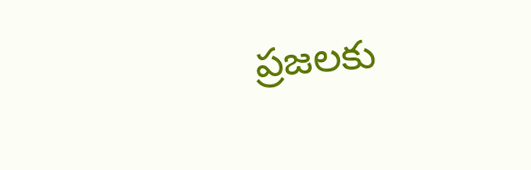ప్రజలకు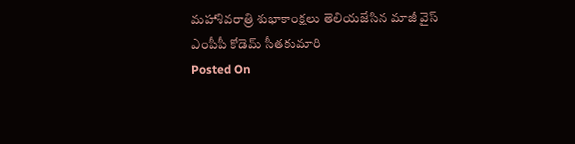మహాశివరాత్రి శుభాకాంక్షలు తెలియజేసిన మాజీ వైస్ ఎంపీపీ కోడెమ్ సీతకుమారి
Posted On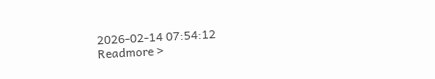2026-02-14 07:54:12
Readmore >